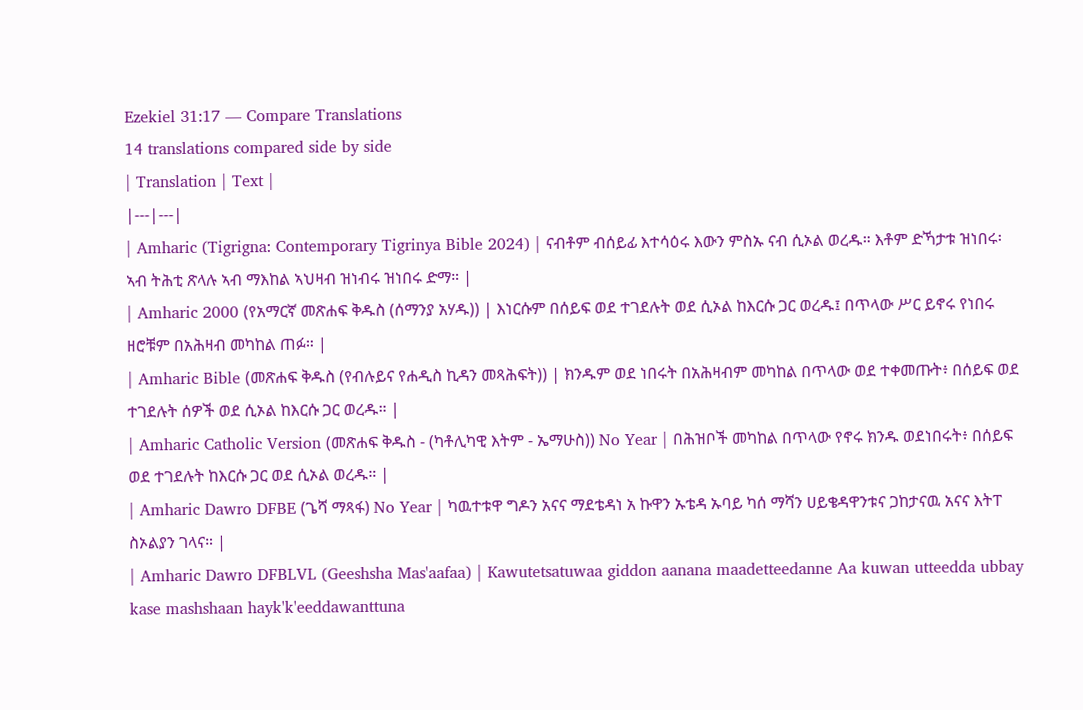Ezekiel 31:17 — Compare Translations
14 translations compared side by side
| Translation | Text |
|---|---|
| Amharic (Tigrigna: Contemporary Tigrinya Bible 2024) | ናብቶም ብሰይፊ እተሳዕሩ እውን ምስኡ ናብ ሲኦል ወረዱ። እቶም ድኻታቱ ዝነበሩ፡ ኣብ ትሕቲ ጽላሉ ኣብ ማእከል ኣህዛብ ዝነብሩ ዝነበሩ ድማ። |
| Amharic 2000 (የአማርኛ መጽሐፍ ቅዱስ (ሰማንያ አሃዱ)) | እነርሱም በሰይፍ ወደ ተገደሉት ወደ ሲኦል ከእርሱ ጋር ወረዱ፤ በጥላው ሥር ይኖሩ የነበሩ ዘሮቹም በአሕዛብ መካከል ጠፉ። |
| Amharic Bible (መጽሐፍ ቅዱስ (የብሉይና የሐዲስ ኪዳን መጻሕፍት)) | ክንዱም ወደ ነበሩት በአሕዛብም መካከል በጥላው ወደ ተቀመጡት፥ በሰይፍ ወደ ተገደሉት ሰዎች ወደ ሲኦል ከእርሱ ጋር ወረዱ። |
| Amharic Catholic Version (መጽሐፍ ቅዱስ - (ካቶሊካዊ እትም - ኤማሁስ)) No Year | በሕዝቦች መካከል በጥላው የኖሩ ክንዱ ወደነበሩት፥ በሰይፍ ወደ ተገደሉት ከእርሱ ጋር ወደ ሲኦል ወረዱ። |
| Amharic Dawro DFBE (ጌሻ ማጻፋ) No Year | ካዉተቱዋ ግዶን አናና ማደቴዳነ አ ኩዋን ኡቴዳ ኡባይ ካሰ ማሻን ሀይቄዳዋንቱና ጋከታናዉ አናና እትፐ ስኦልያን ገላና። |
| Amharic Dawro DFBLVL (Geeshsha Mas'aafaa) | Kawutetsatuwaa giddon aanana maadetteedanne Aa kuwan utteedda ubbay kase mashshaan hayk'k'eeddawanttuna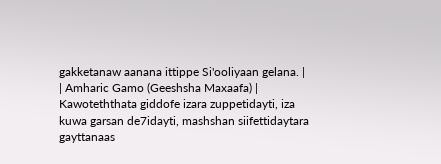gakketanaw aanana ittippe Si'ooliyaan gelana. |
| Amharic Gamo (Geeshsha Maxaafa) | Kawoteththata giddofe izara zuppetidayti, iza kuwa garsan de7idayti, mashshan siifettidaytara gayttanaas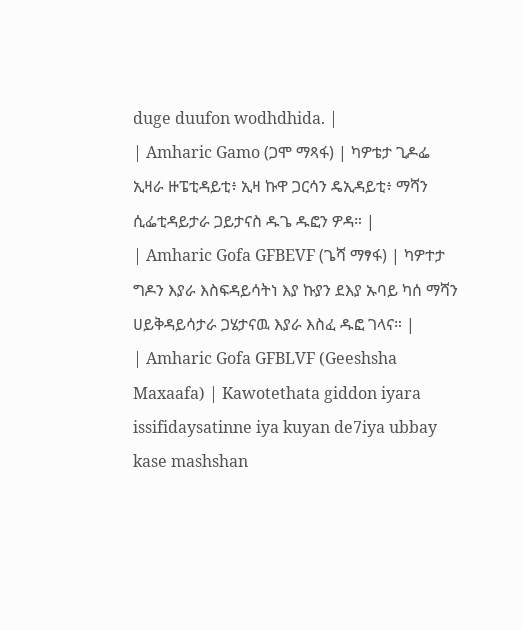duge duufon wodhdhida. |
| Amharic Gamo (ጋሞ ማጻፋ) | ካዎቴታ ጊዶፌ ኢዛራ ዙፔቲዳይቲ፥ ኢዛ ኩዋ ጋርሳን ዴኢዳይቲ፥ ማሻን ሲፌቲዳይታራ ጋይታናስ ዱጌ ዱፎን ዎዳ። |
| Amharic Gofa GFBEVF (ጌሻ ማፃፋ) | ካዎተታ ግዶን እያራ እስፍዳይሳትነ እያ ኩያን ደእያ ኡባይ ካሰ ማሻን ሀይቅዳይሳታራ ጋሄታናዉ እያራ እስፈ ዱፎ ገላና። |
| Amharic Gofa GFBLVF (Geeshsha Maxaafa) | Kawotethata giddon iyara issifidaysatinne iya kuyan de7iya ubbay kase mashshan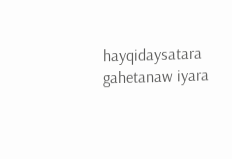hayqidaysatara gahetanaw iyara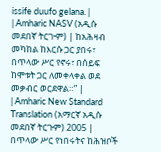issife duufo gelana. |
| Amharic NASV (አዲሱ መደበኛ ትርጒም) | ከአሕዛብ መካከል ከእርሱ ጋር ያበሩ፣ በጥላው ሥር የኖሩ፣ በሰይፍ ከሞቱት ጋር ለመቀላቀል ወደ መቃብር ወርደዋል።” |
| Amharic New Standard Translation (አማርኛ አዲሱ መደበኛ ትርጉም) 2005 | በጥላው ሥር የነበሩትና ከሕዝቦች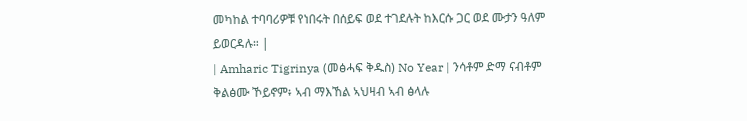መካከል ተባባሪዎቹ የነበሩት በሰይፍ ወደ ተገደሉት ከእርሱ ጋር ወደ ሙታን ዓለም ይወርዳሉ። |
| Amharic Tigrinya (መፅሓፍ ቅዱስ) No Year | ንሳቶም ድማ ናብቶም ቅልፅሙ ኾይኖም፥ ኣብ ማእኸል ኣህዛብ ኣብ ፅላሉ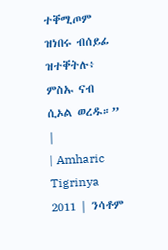ተቐሚጦም ዝነበሩ ብሰይፊ ዝተቐትሉ፥ ምስኡ ናብ ሲኦል ወረዱ።” |
| Amharic Tigrinya 2011 | ንሳቶም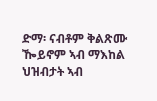ድማ፡ ናብቶም ቅልጽሙ ዀይኖም ኣብ ማእከል ህዝብታት ኣብ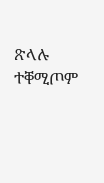ጽላሉ ተቐሚጦም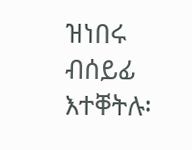ዝነበሩ ብሰይፊ እተቐትሉ፡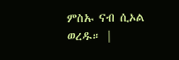ምስኡ ናብ ሲኦል ወረዱ። |